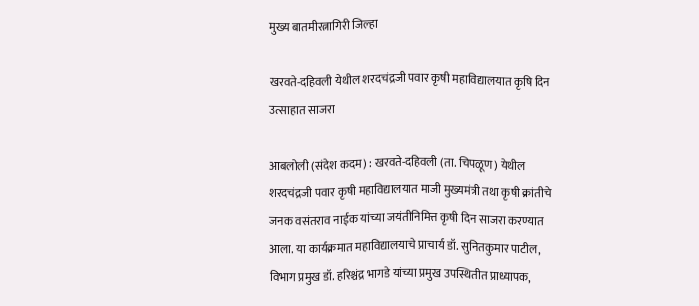मुख्य बातमीरत्नागिरी जिल्हा

खरवते-दहिवली येथील शरदचंद्रजी पवार कृषी महाविद्यालयात कृषि दिन उत्साहात साजरा

आबलोली (संदेश कदम) : खरवते-दहिवली (ता. चिपळूण) येथील शरदचंद्रजी पवार कृषी महाविद्यालयात माजी मुख्यमंत्री तथा कृषी क्रांतीचे जनक वसंतराव नाईक यांच्या जयंतीनिमित्त कृषी दिन साजरा करण्यात आला. या कार्यक्रमात महाविद्यालयाचे प्राचार्य डॉ. सुनितकुमार पाटील, विभाग प्रमुख डॉ. हरिश्चंद्र भागडे यांच्या प्रमुख उपस्थितीत प्राध्यापक,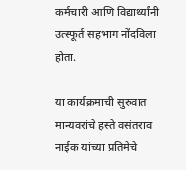कर्मचारी आणि विद्यार्थ्यांनी उत्स्फूर्त सहभाग नोंदविला होता.

या कार्यक्रमाची सुरुवात मान्यवरांचे हस्ते वसंतराव नाईक यांच्या प्रतिमेचे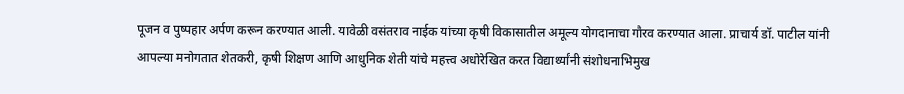पूजन व पुष्पहार अर्पण करून करण्यात आली. यावेळी वसंतराव नाईक यांच्या कृषी विकासातील अमूल्य योगदानाचा गौरव करण्यात आला. प्राचार्य डॉ. पाटील यांनी आपल्या मनोगतात शेतकरी, कृषी शिक्षण आणि आधुनिक शेती यांचे महत्त्व अधोरेखित करत विद्यार्थ्यांनी संशोधनाभिमुख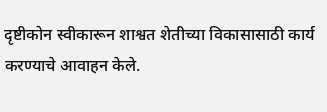दृष्टीकोन स्वीकारून शाश्वत शेतीच्या विकासासाठी कार्य करण्याचे आवाहन केले.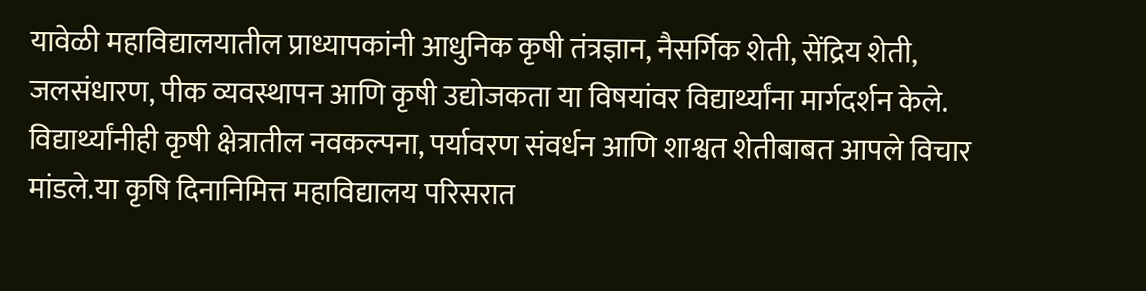यावेळी महाविद्यालयातील प्राध्यापकांनी आधुनिक कृषी तंत्रज्ञान, नैसर्गिक शेती, सेंद्रिय शेती, जलसंधारण, पीक व्यवस्थापन आणि कृषी उद्योजकता या विषयांवर विद्यार्थ्यांना मार्गदर्शन केले. विद्यार्थ्यांनीही कृषी क्षेत्रातील नवकल्पना, पर्यावरण संवर्धन आणि शाश्वत शेतीबाबत आपले विचार मांडले.या कृषि दिनानिमित्त महाविद्यालय परिसरात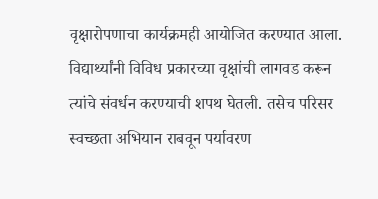वृक्षारोपणाचा कार्यक्रमही आयोजित करण्यात आला. विद्यार्थ्यांनी विविध प्रकारच्या वृक्षांची लागवड करून त्यांचे संवर्धन करण्याची शपथ घेतली. तसेच परिसर स्वच्छता अभियान राबवून पर्यावरण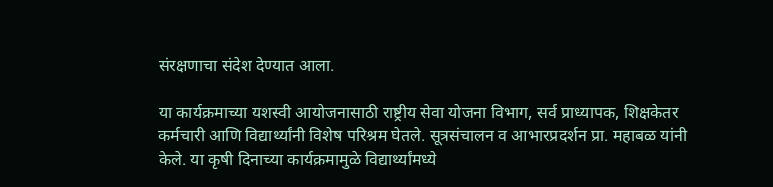संरक्षणाचा संदेश देण्यात आला.

या कार्यक्रमाच्या यशस्वी आयोजनासाठी राष्ट्रीय सेवा योजना विभाग, सर्व प्राध्यापक, शिक्षकेतर कर्मचारी आणि विद्यार्थ्यांनी विशेष परिश्रम घेतले. सूत्रसंचालन व आभारप्रदर्शन प्रा. महाबळ यांनी केले. या कृषी दिनाच्या कार्यक्रमामुळे विद्यार्थ्यांमध्ये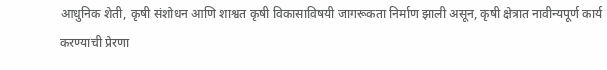आधुनिक शेती, कृषी संशोधन आणि शाश्वत कृषी विकासाविषयी जागरूकता निर्माण झाली असून, कृषी क्षेत्रात नावीन्यपूर्ण कार्य करण्याची प्रेरणा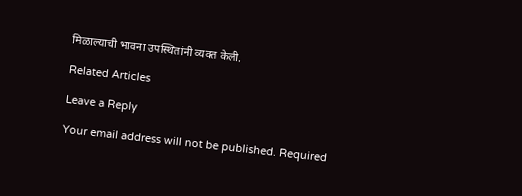मिळाल्याची भावना उपस्थितांनी व्यक्त केली.

Related Articles

Leave a Reply

Your email address will not be published. Required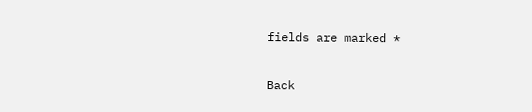fields are marked *

Back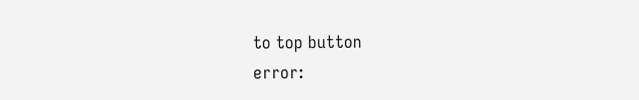to top button
error: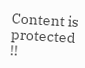Content is protected !!